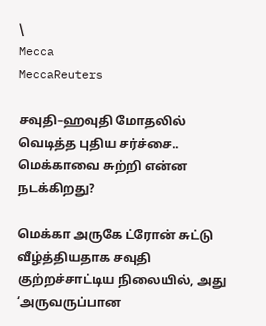\
Mecca
MeccaReuters

சவுதி–ஹவுதி மோதலில் வெடித்த புதிய சர்ச்சை.. மெக்காவை சுற்றி என்ன நடக்கிறது?

மெக்கா அருகே ட்ரோன் சுட்டு வீழ்த்தியதாக சவுதி குற்றச்சாட்டிய நிலையில், அது ‘அருவருப்பான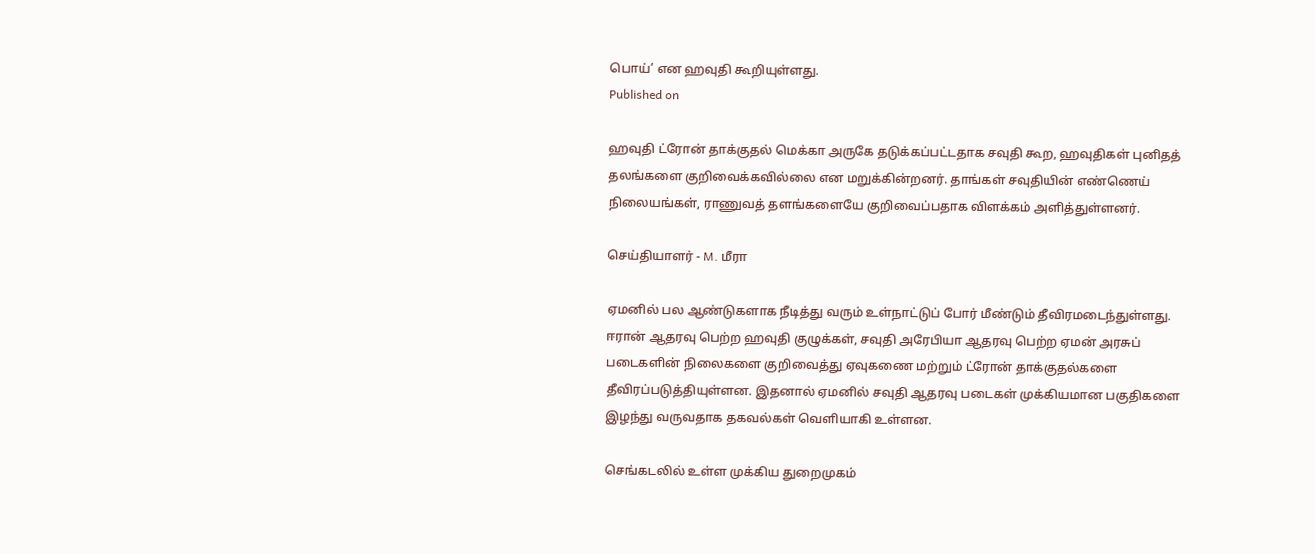பொய்’ என ஹவுதி கூறியுள்ளது.
Published on

ஹவுதி ட்ரோன் தாக்குதல் மெக்கா அருகே தடுக்கப்பட்டதாக சவுதி கூற, ஹவுதிகள் புனிதத் தலங்களை குறிவைக்கவில்லை என மறுக்கின்றனர். தாங்கள் சவுதியின் எண்ணெய் நிலையங்கள், ராணுவத் தளங்களையே குறிவைப்பதாக விளக்கம் அளித்துள்ளனர்.

செய்தியாளர் - M. மீரா

ஏமனில் பல ஆண்டுகளாக நீடித்து வரும் உள்நாட்டுப் போர் மீண்டும் தீவிரமடைந்துள்ளது. ஈரான் ஆதரவு பெற்ற ஹவுதி குழுக்கள், சவுதி அரேபியா ஆதரவு பெற்ற ஏமன் அரசுப் படைகளின் நிலைகளை குறிவைத்து ஏவுகணை மற்றும் ட்ரோன் தாக்குதல்களை தீவிரப்படுத்தியுள்ளன. இதனால் ஏமனில் சவுதி ஆதரவு படைகள் முக்கியமான பகுதிகளை இழந்து வருவதாக தகவல்கள் வெளியாகி உள்ளன.

செங்கடலில் உள்ள முக்கிய துறைமுகம்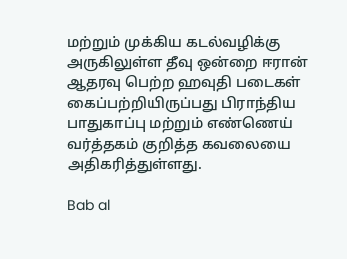மற்றும் முக்கிய கடல்வழிக்கு அருகிலுள்ள தீவு ஒன்றை ஈரான் ஆதரவு பெற்ற ஹவுதி படைகள் கைப்பற்றியிருப்பது பிராந்திய பாதுகாப்பு மற்றும் எண்ணெய் வர்த்தகம் குறித்த கவலையை அதிகரித்துள்ளது.

Bab al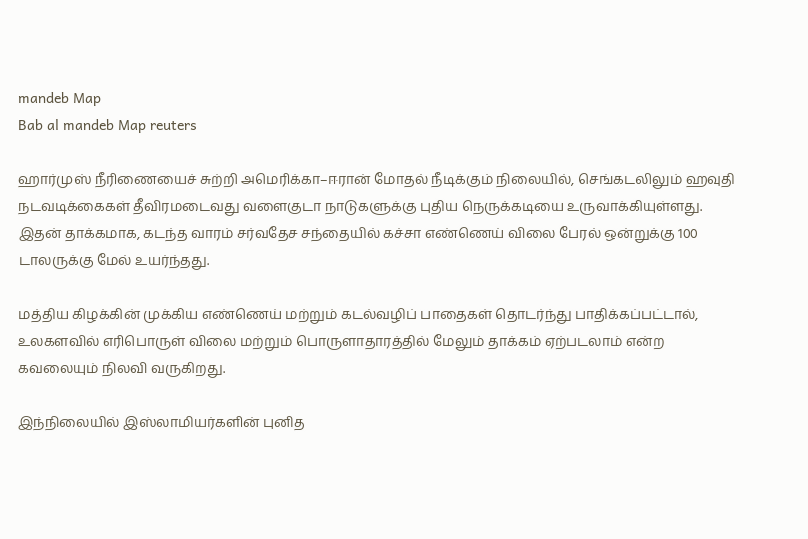mandeb Map
Bab al mandeb Map reuters

ஹார்முஸ் நீரிணையைச் சுற்றி அமெரிக்கா–ஈரான் மோதல் நீடிக்கும் நிலையில், செங்கடலிலும் ஹவுதி நடவடிக்கைகள் தீவிரமடைவது வளைகுடா நாடுகளுக்கு புதிய நெருக்கடியை உருவாக்கியுள்ளது. இதன் தாக்கமாக, கடந்த வாரம் சர்வதேச சந்தையில் கச்சா எண்ணெய் விலை பேரல் ஒன்றுக்கு 100 டாலருக்கு மேல் உயர்ந்தது.

மத்திய கிழக்கின் முக்கிய எண்ணெய் மற்றும் கடல்வழிப் பாதைகள் தொடர்ந்து பாதிக்கப்பட்டால், உலகளவில் எரிபொருள் விலை மற்றும் பொருளாதாரத்தில் மேலும் தாக்கம் ஏற்படலாம் என்ற கவலையும் நிலவி வருகிறது.

இந்நிலையில் இஸ்லாமியர்களின் புனித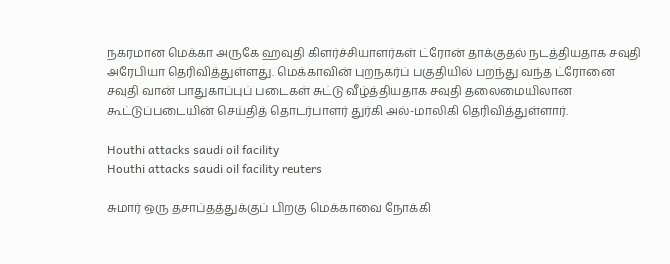நகரமான மெக்கா அருகே ஹவுதி கிளர்ச்சியாளர்கள் ட்ரோன் தாக்குதல் நடத்தியதாக சவுதி அரேபியா தெரிவித்துள்ளது. மெக்காவின் புறநகர்ப் பகுதியில் பறந்து வந்த ட்ரோனை சவுதி வான் பாதுகாப்புப் படைகள் சுட்டு வீழ்த்தியதாக சவுதி தலைமையிலான கூட்டுப்படையின் செய்தித் தொடர்பாளர் துர்கி அல்-மாலிகி தெரிவித்துள்ளார்.

Houthi attacks saudi oil facility
Houthi attacks saudi oil facility reuters

சுமார் ஒரு தசாப்தத்துக்குப் பிறகு மெக்காவை நோக்கி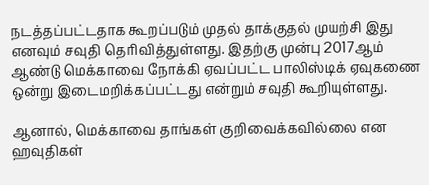நடத்தப்பட்டதாக கூறப்படும் முதல் தாக்குதல் முயற்சி இது எனவும் சவுதி தெரிவித்துள்ளது. இதற்கு முன்பு 2017ஆம் ஆண்டு மெக்காவை நோக்கி ஏவப்பட்ட பாலிஸ்டிக் ஏவுகணை ஒன்று இடைமறிக்கப்பட்டது என்றும் சவுதி கூறியுள்ளது.

ஆனால், மெக்காவை தாங்கள் குறிவைக்கவில்லை என ஹவுதிகள்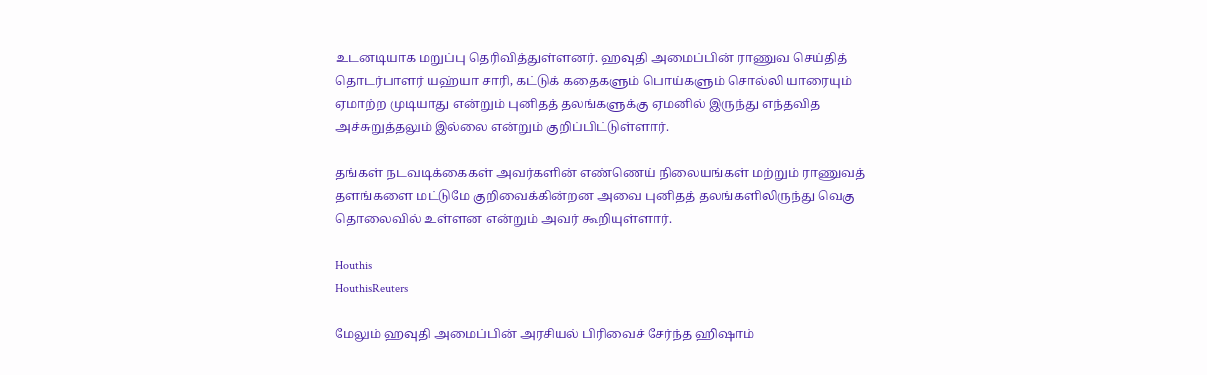உடனடியாக மறுப்பு தெரிவித்துள்ளனர். ஹவுதி அமைப்பின் ராணுவ செய்தித் தொடர்பாளர் யஹ்யா சாரி, கட்டுக் கதைகளும் பொய்களும் சொல்லி யாரையும் ஏமாற்ற முடியாது என்றும் புனிதத் தலங்களுக்கு ஏமனில் இருந்து எந்தவித அச்சுறுத்தலும் இல்லை என்றும் குறிப்பிட்டுள்ளார்.

தங்கள் நடவடிக்கைகள் அவர்களின் எண்ணெய் நிலையங்கள் மற்றும் ராணுவத் தளங்களை மட்டுமே குறிவைக்கின்றன அவை புனிதத் தலங்களிலிருந்து வெகு தொலைவில் உள்ளன என்றும் அவர் கூறியுள்ளார்.

Houthis
HouthisReuters

மேலும் ஹவுதி அமைப்பின் அரசியல் பிரிவைச் சேர்ந்த ஹிஷாம்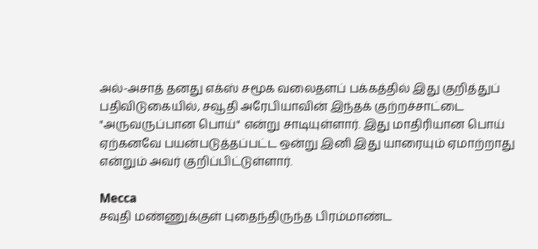அல்-அசாத் தனது எக்ஸ் சமூக வலைதளப் பக்கத்தில் இது குறித்துப் பதிவிடுகையில், சவூதி அரேபியாவின் இந்தக் குற்றச்சாட்டை "அருவருப்பான பொய்" என்று சாடியுள்ளார். இது மாதிரியான பொய் ஏற்கனவே பயன்படுத்தப்பட்ட ஒன்று இனி இது யாரையும் ஏமாற்றாது என்றும் அவர் குறிப்பிட்டுள்ளார்.

Mecca
சவுதி மண்ணுக்குள் புதைந்திருந்த பிரம்மாண்ட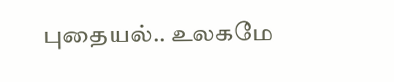புதையல்.. உலகமே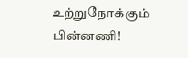உற்றுநோக்கும் பின்னணி!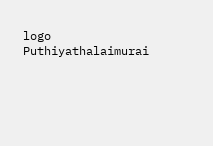logo
Puthiyathalaimurai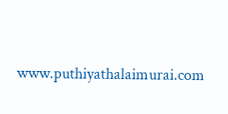www.puthiyathalaimurai.com